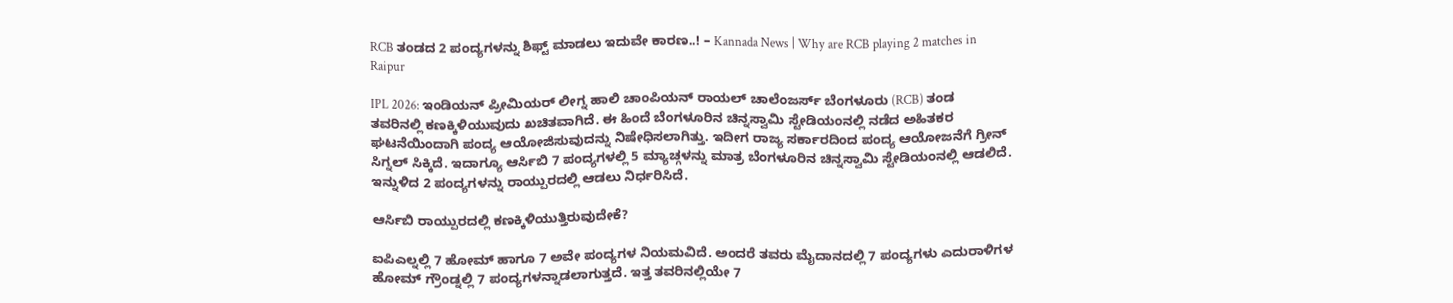RCB ತಂಡದ 2 ಪಂದ್ಯಗಳನ್ನು ಶಿಫ್ಟ್ ಮಾಡಲು ಇದುವೇ ಕಾರಣ..! – Kannada News | Why are RCB playing 2 matches in Raipur

IPL 2026: ಇಂಡಿಯನ್ ಪ್ರೀಮಿಯರ್ ಲೀಗ್ನ ಹಾಲಿ ಚಾಂಪಿಯನ್ ರಾಯಲ್ ಚಾಲೆಂಜರ್ಸ್ ಬೆಂಗಳೂರು (RCB) ತಂಡ ತವರಿನಲ್ಲಿ ಕಣಕ್ಕಿಳಿಯುವುದು ಖಚಿತವಾಗಿದೆ. ಈ ಹಿಂದೆ ಬೆಂಗಳೂರಿನ ಚಿನ್ನಸ್ವಾಮಿ ಸ್ಟೇಡಿಯಂನಲ್ಲಿ ನಡೆದ ಅಹಿತಕರ ಘಟನೆಯಿಂದಾಗಿ ಪಂದ್ಯ ಆಯೋಜಿಸುವುದನ್ನು ನಿಷೇಧಿಸಲಾಗಿತ್ತು. ಇದೀಗ ರಾಜ್ಯ ಸರ್ಕಾರದಿಂದ ಪಂದ್ಯ ಆಯೋಜನೆಗೆ ಗ್ರೀನ್ ಸಿಗ್ನಲ್ ಸಿಕ್ಕಿದೆ. ಇದಾಗ್ಯೂ ಆರ್ಸಿಬಿ 7 ಪಂದ್ಯಗಳಲ್ಲಿ 5 ಮ್ಯಾಚ್ಗಳನ್ನು ಮಾತ್ರ ಬೆಂಗಳೂರಿನ ಚಿನ್ನಸ್ವಾಮಿ ಸ್ಟೇಡಿಯಂನಲ್ಲಿ ಆಡಲಿದೆ. ಇನ್ನುಳಿದ 2 ಪಂದ್ಯಗಳನ್ನು ರಾಯ್ಪುರದಲ್ಲಿ ಆಡಲು ನಿರ್ಧರಿಸಿದೆ.

ಆರ್ಸಿಬಿ ರಾಯ್ಪುರದಲ್ಲಿ ಕಣಕ್ಕಿಳಿಯುತ್ತಿರುವುದೇಕೆ?

ಐಪಿಎಲ್ನಲ್ಲಿ 7 ಹೋಮ್ ಹಾಗೂ 7 ಅವೇ ಪಂದ್ಯಗಳ ನಿಯಮವಿದೆ. ಅಂದರೆ ತವರು ಮೈದಾನದಲ್ಲಿ 7 ಪಂದ್ಯಗಳು ಎದುರಾಳಿಗಳ ಹೋಮ್ ಗ್ರೌಂಡ್ನಲ್ಲಿ 7 ಪಂದ್ಯಗಳನ್ನಾಡಲಾಗುತ್ತದೆ. ಇತ್ತ ತವರಿನಲ್ಲಿಯೇ 7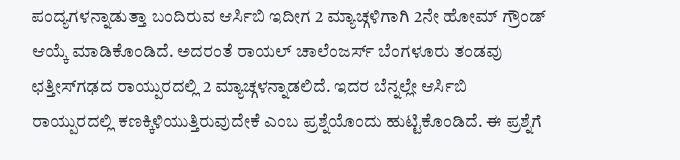ಪಂದ್ಯಗಳನ್ನಾಡುತ್ತಾ ಬಂದಿರುವ ಆರ್ಸಿಬಿ ಇದೀಗ 2 ಮ್ಯಾಚ್ಗಳಿಗಾಗಿ 2ನೇ ಹೋಮ್ ಗ್ರೌಂಡ್ ಆಯ್ಕೆ ಮಾಡಿಕೊಂಡಿದೆ. ಅದರಂತೆ ರಾಯಲ್ ಚಾಲೆಂಜರ್ಸ್ ಬೆಂಗಳೂರು ತಂಡವು ಛತ್ತೀಸ್‌ಗಢದ ರಾಯ್ಪುರದಲ್ಲಿ 2 ಮ್ಯಾಚ್ಗಳನ್ನಾಡಲಿದೆ. ಇದರ ಬೆನ್ನಲ್ಲೇ ಆರ್ಸಿಬಿ ರಾಯ್ಪುರದಲ್ಲಿ ಕಣಕ್ಕಿಳಿಯುತ್ತಿರುವುದೇಕೆ ಎಂಬ ಪ್ರಶ್ನೆಯೊಂದು ಹುಟ್ಟಿಕೊಂಡಿದೆ. ಈ ಪ್ರಶ್ನೆಗೆ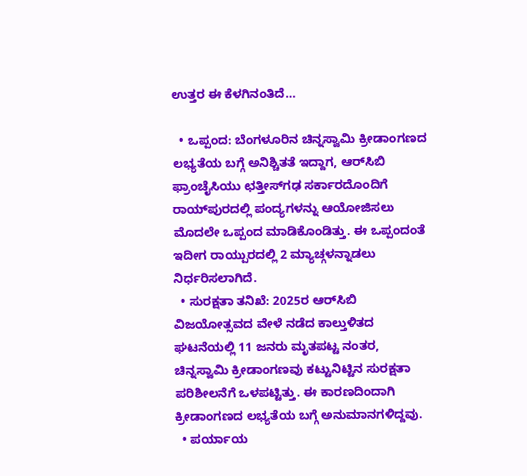ಉತ್ತರ ಈ ಕೆಳಗಿನಂತಿದೆ…

  • ಒಪ್ಪಂದ: ಬೆಂಗಳೂರಿನ ಚಿನ್ನಸ್ವಾಮಿ ಕ್ರೀಡಾಂಗಣದ ಲಭ್ಯತೆಯ ಬಗ್ಗೆ ಅನಿಶ್ಚಿತತೆ ಇದ್ದಾಗ, ಆರ್‌ಸಿಬಿ ಫ್ರಾಂಚೈಸಿಯು ಛತ್ತೀಸ್‌ಗಢ ಸರ್ಕಾರದೊಂದಿಗೆ ರಾಯ್‌ಪುರದಲ್ಲಿ ಪಂದ್ಯಗಳನ್ನು ಆಯೋಜಿಸಲು ಮೊದಲೇ ಒಪ್ಪಂದ ಮಾಡಿಕೊಂಡಿತ್ತು. ಈ ಒಪ್ಪಂದಂತೆ ಇದೀಗ ರಾಯ್ಪುರದಲ್ಲಿ 2 ಮ್ಯಾಚ್ಗಳನ್ನಾಡಲು ನಿರ್ಧರಿಸಲಾಗಿದೆ.
  • ಸುರಕ್ಷತಾ ತನಿಖೆ: 2025ರ ಆರ್‌ಸಿಬಿ ವಿಜಯೋತ್ಸವದ ವೇಳೆ ನಡೆದ ಕಾಲ್ತುಳಿತದ ಘಟನೆಯಲ್ಲಿ 11 ಜನರು ಮೃತಪಟ್ಟ ನಂತರ, ಚಿನ್ನಸ್ವಾಮಿ ಕ್ರೀಡಾಂಗಣವು ಕಟ್ಟುನಿಟ್ಟಿನ ಸುರಕ್ಷತಾ ಪರಿಶೀಲನೆಗೆ ಒಳಪಟ್ಟಿತ್ತು. ಈ ಕಾರಣದಿಂದಾಗಿ ಕ್ರೀಡಾಂಗಣದ ಲಭ್ಯತೆಯ ಬಗ್ಗೆ ಅನುಮಾನಗಳಿದ್ದವು.
  • ಪರ್ಯಾಯ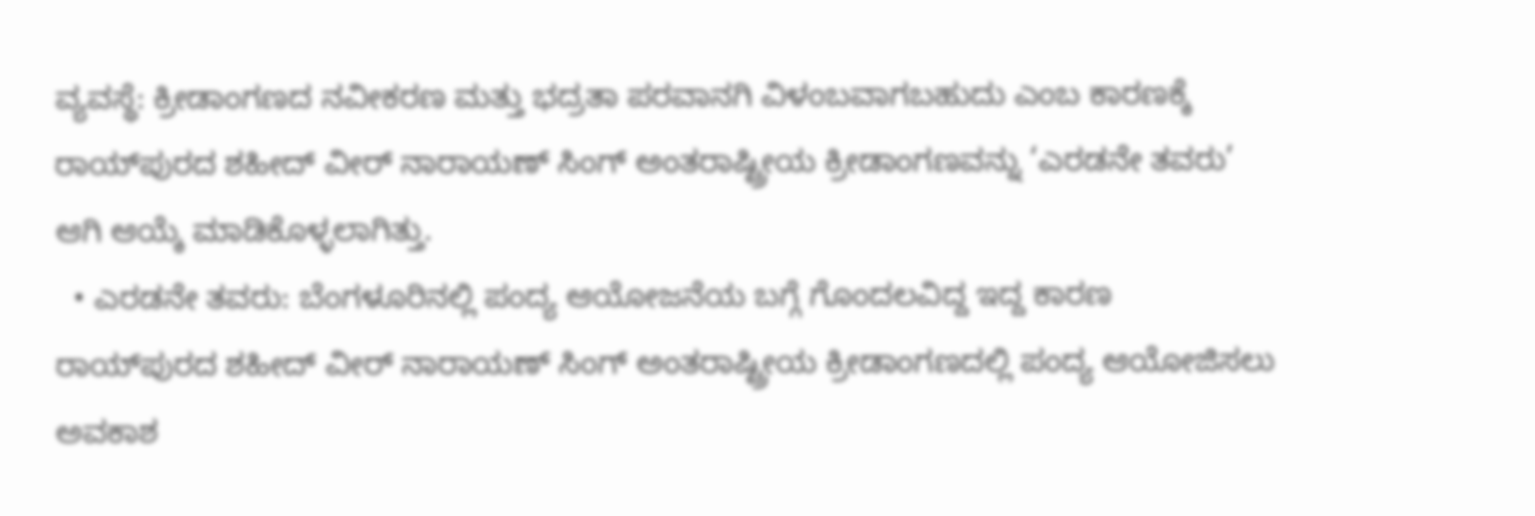ವ್ಯವಸ್ಥೆ: ಕ್ರೀಡಾಂಗಣದ ನವೀಕರಣ ಮತ್ತು ಭದ್ರತಾ ಪರವಾನಗಿ ವಿಳಂಬವಾಗಬಹುದು ಎಂಬ ಕಾರಣಕ್ಕೆ ರಾಯ್‌ಪುರದ ಶಹೀದ್ ವೀರ್ ನಾರಾಯಣ್ ಸಿಂಗ್ ಅಂತರಾಷ್ಟ್ರೀಯ ಕ್ರೀಡಾಂಗಣವನ್ನು ‘ಎರಡನೇ ತವರು’ ಆಗಿ ಆಯ್ಕೆ ಮಾಡಿಕೊಳ್ಳಲಾಗಿತ್ತು.
  • ಎರಡನೇ ತವರು: ಬೆಂಗಳೂರಿನಲ್ಲಿ ಪಂದ್ಯ ಆಯೋಜನೆಯ ಬಗ್ಗೆ ಗೊಂದಲವಿದ್ದ ಇದ್ದ ಕಾರಣ ರಾಯ್‌ಪುರದ ಶಹೀದ್ ವೀರ್ ನಾರಾಯಣ್ ಸಿಂಗ್ ಅಂತರಾಷ್ಟ್ರೀಯ ಕ್ರೀಡಾಂಗಣದಲ್ಲಿ ಪಂದ್ಯ ಆಯೋಜಿಸಲು ಅವಕಾಶ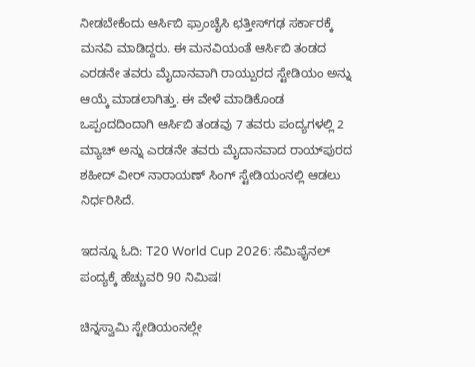ನೀಡಬೇಕೆಂದು ಆರ್ಸಿಬಿ ಫ್ರಾಂಚೈಸಿ ಛತ್ತೀಸ್‌ಗಢ ಸರ್ಕಾರಕ್ಕೆ ಮನವಿ ಮಾಡಿದ್ದರು. ಈ ಮನವಿಯಂತೆ ಆರ್ಸಿಬಿ ತಂಡದ ಎರಡನೇ ತವರು ಮೈದಾನವಾಗಿ ರಾಯ್ಪುರದ ಸ್ಟೇಡಿಯಂ ಅನ್ನು ಆಯ್ಕೆ ಮಾಡಲಾಗಿತ್ತು. ಈ ವೇಳೆ ಮಾಡಿಕೊಂಡ ಒಪ್ಪಂದದಿಂದಾಗಿ ಆರ್ಸಿಬಿ ತಂಡವು 7 ತವರು ಪಂದ್ಯಗಳಲ್ಲಿ 2 ಮ್ಯಾಚ್ ಅನ್ನು ಎರಡನೇ ತವರು ಮೈದಾನವಾದ ರಾಯ್‌ಪುರದ ಶಹೀದ್ ವೀರ್ ನಾರಾಯಣ್ ಸಿಂಗ್ ಸ್ಟೇಡಿಯಂನಲ್ಲಿ ಆಡಲು ನಿರ್ಧರಿಸಿದೆ.

ಇದನ್ನೂ ಓದಿ: T20 World Cup 2026: ಸೆಮಿಫೈನಲ್ ಪಂದ್ಯಕ್ಕೆ ಹೆಚ್ಚುವರಿ 90 ನಿಮಿಷ!

ಚಿನ್ನಸ್ವಾಮಿ ಸ್ಟೇಡಿಯಂನಲ್ಲೇ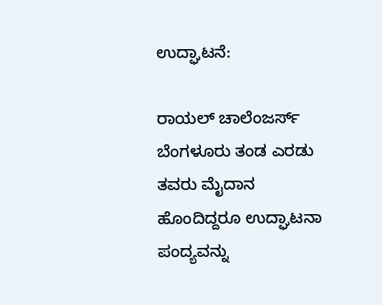ಉದ್ಘಾಟನೆ:

ರಾಯಲ್ ಚಾಲೆಂಜರ್ಸ್ ಬೆಂಗಳೂರು ತಂಡ ಎರಡು ತವರು ಮೈದಾನ ಹೊಂದಿದ್ದರೂ ಉದ್ಘಾಟನಾ ಪಂದ್ಯವನ್ನು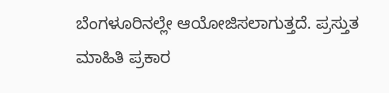ಬೆಂಗಳೂರಿನಲ್ಲೇ ಆಯೋಜಿಸಲಾಗುತ್ತದೆ. ಪ್ರಸ್ತುತ ಮಾಹಿತಿ ಪ್ರಕಾರ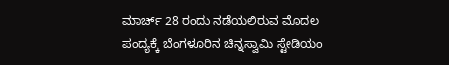ಮಾರ್ಚ್ 28 ರಂದು ನಡೆಯಲಿರುವ ಮೊದಲ ಪಂದ್ಯಕ್ಕೆ ಬೆಂಗಳೂರಿನ ಚಿನ್ನಸ್ವಾಮಿ ಸ್ಟೇಡಿಯಂ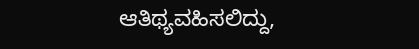ಆತಿಥ್ಯವಹಿಸಲಿದ್ದು,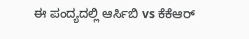ಈ ಪಂದ್ಯದಲ್ಲಿ ಆರ್ಸಿಬಿ vs ಕೆಕೆಆರ್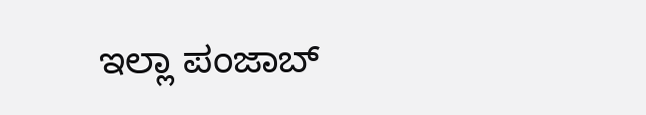ಇಲ್ಲಾ ಪಂಜಾಬ್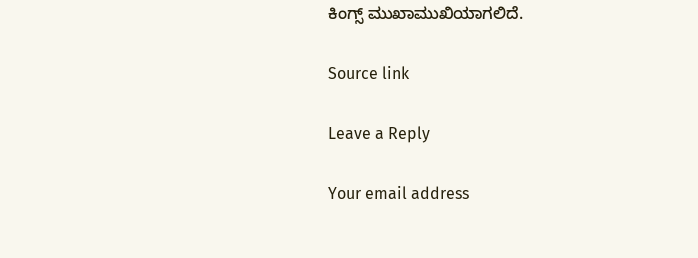ಕಿಂಗ್ಸ್ ಮುಖಾಮುಖಿಯಾಗಲಿದೆ.

Source link

Leave a Reply

Your email address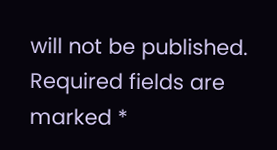will not be published. Required fields are marked *